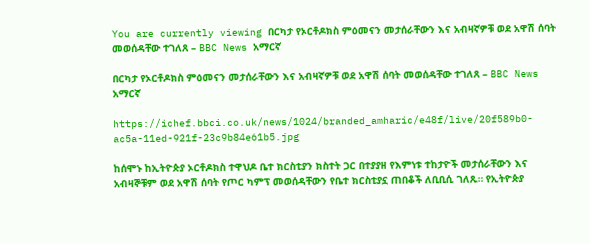You are currently viewing በርካታ የኦርቶዶክስ ምዕመናን መታሰራቸውን እና አብዛኛዎቹ ወደ አዋሽ ሰባት መወሰዳቸው ተገለጸ – BBC News አማርኛ

በርካታ የኦርቶዶክስ ምዕመናን መታሰራቸውን እና አብዛኛዎቹ ወደ አዋሽ ሰባት መወሰዳቸው ተገለጸ – BBC News አማርኛ

https://ichef.bbci.co.uk/news/1024/branded_amharic/e48f/live/20f589b0-ac5a-11ed-921f-23c9b84e61b5.jpg

ከሰሞኑ ከኢትዮጵያ ኦርቶዶክስ ተዋህዶ ቤተ ክርስቲያን ክስተት ጋር በተያያዘ የእምነቱ ተከታዮች መታሰራቸውን እና አብዛኞቹም ወደ አዋሽ ሰባት የጦር ካምፕ መወሰዳቸውን የቤተ ክርስቲያኗ ጠበቆች ለቢቢሲ ገለጹ። የኢትዮጵያ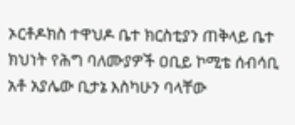ኦርቶዶክስ ተዋህዶ ቤተ ክርስቲያን ጠቅላይ ቤተ ክህነት የሕግ ባለሙያዎች ዐቢይ ኮሚቴ ሰብሳቢ አቶ አያሌው ቢታኔ እስካሁን ባላቸው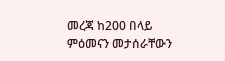መረጃ ከ200 በላይ ምዕመናን መታሰራቸውን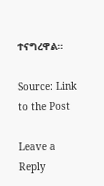ተናግረዋል።

Source: Link to the Post

Leave a Reply